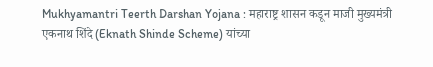Mukhyamantri Teerth Darshan Yojana : महाराष्ट्र शासन कडून माजी मुख्यमंत्री एकनाथ शिंदे (Eknath Shinde Scheme) यांच्या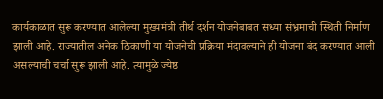कार्यकाळात सुरू करण्यात आलेल्या मुख्यमंत्री तीर्थ दर्शन योजनेबाबत सध्या संभ्रमाची स्थिती निर्माण झाली आहे. राज्यातील अनेक ठिकाणी या योजनेची प्रक्रिया मंदावल्याने ही योजना बंद करण्यात आली असल्याची चर्चा सुरू झाली आहे. त्यामुळे ज्येष्ठ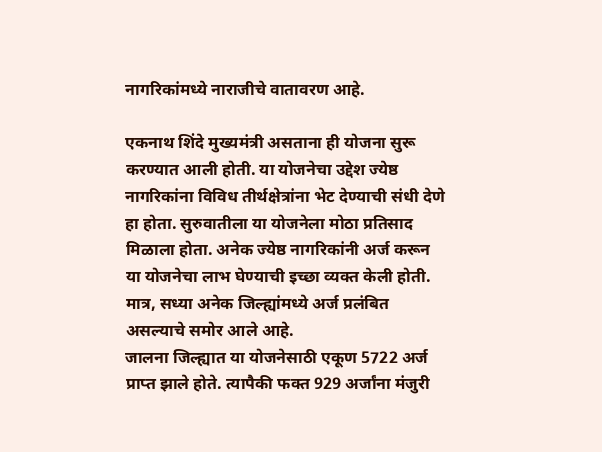नागरिकांमध्ये नाराजीचे वातावरण आहे.

एकनाथ शिंदे मुख्यमंत्री असताना ही योजना सुरू करण्यात आली होती. या योजनेचा उद्देश ज्येष्ठ नागरिकांना विविध तीर्थक्षेत्रांना भेट देण्याची संधी देणे हा होता. सुरुवातीला या योजनेला मोठा प्रतिसाद मिळाला होता. अनेक ज्येष्ठ नागरिकांनी अर्ज करून या योजनेचा लाभ घेण्याची इच्छा व्यक्त केली होती. मात्र, सध्या अनेक जिल्ह्यांमध्ये अर्ज प्रलंबित असल्याचे समोर आले आहे.
जालना जिल्ह्यात या योजनेसाठी एकूण 5722 अर्ज प्राप्त झाले होते. त्यापैकी फक्त 929 अर्जांना मंजुरी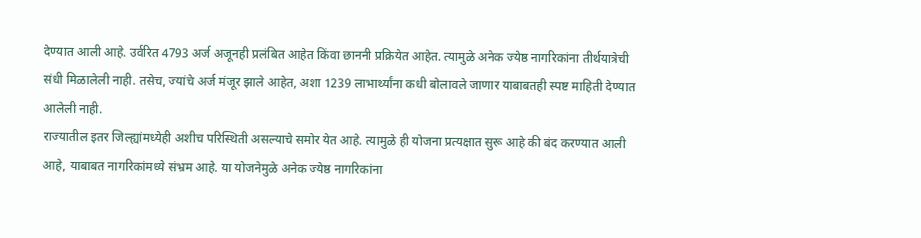देण्यात आली आहे. उर्वरित 4793 अर्ज अजूनही प्रलंबित आहेत किंवा छाननी प्रक्रियेत आहेत. त्यामुळे अनेक ज्येष्ठ नागरिकांना तीर्थयात्रेची संधी मिळालेली नाही. तसेच, ज्यांचे अर्ज मंजूर झाले आहेत, अशा 1239 लाभार्थ्यांना कधी बोलावले जाणार याबाबतही स्पष्ट माहिती देण्यात आलेली नाही.
राज्यातील इतर जिल्ह्यांमध्येही अशीच परिस्थिती असल्याचे समोर येत आहे. त्यामुळे ही योजना प्रत्यक्षात सुरू आहे की बंद करण्यात आली आहे, याबाबत नागरिकांमध्ये संभ्रम आहे. या योजनेमुळे अनेक ज्येष्ठ नागरिकांना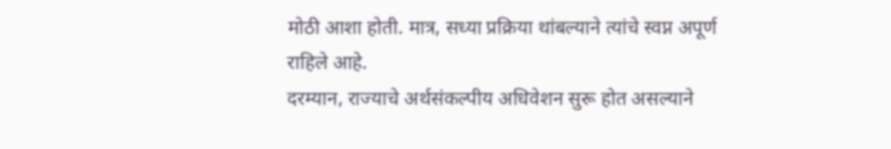मोठी आशा होती. मात्र, सध्या प्रक्रिया थांबल्याने त्यांचे स्वप्न अपूर्ण राहिले आहे.
दरम्यान, राज्याचे अर्थसंकल्पीय अधिवेशन सुरू होत असल्याने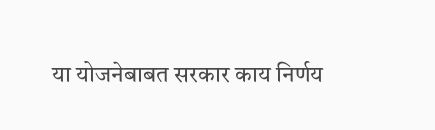या योजनेबाबत सरकार काय निर्णय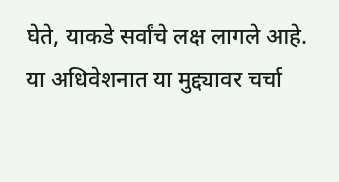घेते, याकडे सर्वांचे लक्ष लागले आहे. या अधिवेशनात या मुद्द्यावर चर्चा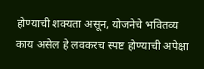होण्याची शक्यता असून, योजनेचे भवितव्य काय असेल हे लवकरच स्पष्ट होण्याची अपेक्षा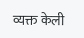व्यक्त केली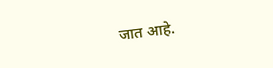जात आहे.